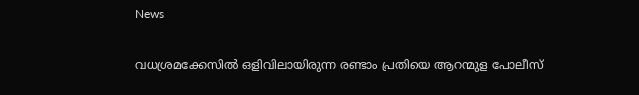News

വധശ്രമക്കേസിൽ ഒളിവിലായിരുന്ന രണ്ടാം പ്രതിയെ ആറന്മുള പോലീസ്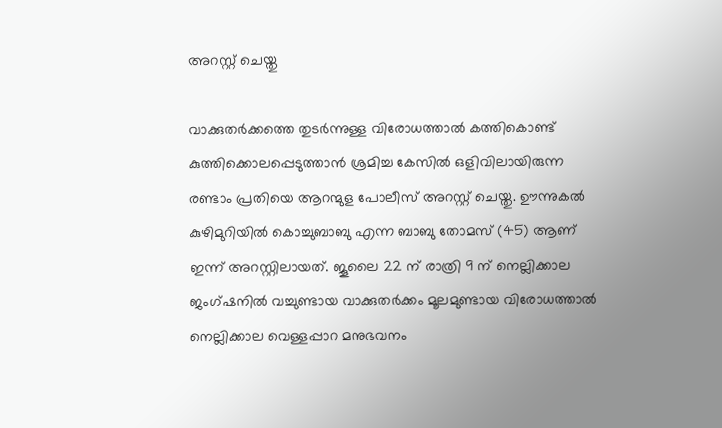അറസ്റ്റ് ചെയ്തു

വാക്കുതർക്കത്തെ തുടർന്നുള്ള വിരോധത്താൽ കത്തികൊണ്ട് കുത്തിക്കൊലപ്പെടുത്താൻ ശ്രമിച്ച കേസിൽ ഒളിവിലായിരുന്ന രണ്ടാം പ്രതിയെ ആറന്മുള പോലീസ് അറസ്റ്റ് ചെയ്തു. ഊന്നുകൽ കുഴിമുറിയിൽ കൊച്ചുബാബു എന്ന ബാബു തോമസ് (45) ആണ് ഇന്ന് അറസ്റ്റിലായത്. ജൂലൈ 22 ന് രാത്രി 9 ന് നെല്ലിക്കാല ജംഗ്ഷനിൽ വച്ചുണ്ടായ വാക്കുതർക്കം മൂലമുണ്ടായ വിരോധത്താൽ നെല്ലിക്കാല വെള്ളപ്പാറ മനുഭവനം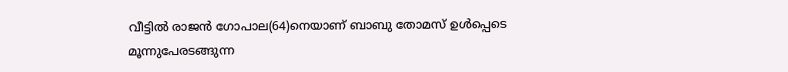വീട്ടിൽ രാജൻ ഗോപാല(64)നെയാണ് ബാബു തോമസ് ഉൾപ്പെടെ മൂന്നുപേരടങ്ങുന്ന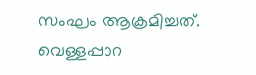സംഘം ആക്രമിച്ചത്. വെള്ളപ്പാറ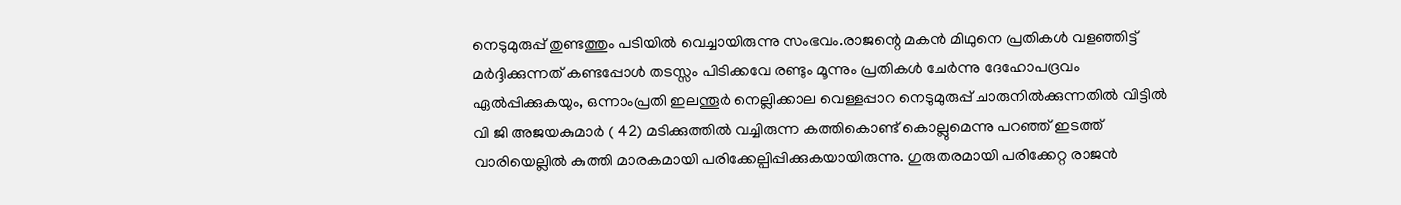നെടുമുരുപ്പ് തുണ്ടത്തും പടിയിൽ വെച്ചായിരുന്നു സംഭവം.രാജന്റെ മകൻ മിഥുനെ പ്രതികൾ വളഞ്ഞിട്ട് മർദ്ദിക്കുന്നത് കണ്ടപ്പോൾ തടസ്സം പിടിക്കവേ രണ്ടും മൂന്നും പ്രതികൾ ചേർന്നു ദേഹോപദ്രവം ഏൽപ്പിക്കുകയും, ഒന്നാംപ്രതി ഇലന്തൂർ നെല്ലിക്കാല വെള്ളപ്പാറ നെടുമുരുപ്പ് ചാരുനിൽക്കുന്നതിൽ വിട്ടിൽ വി ജി അജയകുമാർ ( 42) മടിക്കുത്തിൽ വച്ചിരുന്ന കത്തികൊണ്ട് കൊല്ലുമെന്നു പറഞ്ഞ് ഇടത്ത് വാരിയെല്ലിൽ കുത്തി മാരകമായി പരിക്കേല്പിപ്പിക്കുകയായിരുന്നു. ഗുരുതരമായി പരിക്കേറ്റ രാജൻ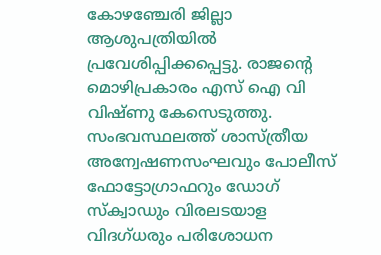കോഴഞ്ചേരി ജില്ലാ ആശുപത്രിയിൽ പ്രവേശിപ്പിക്കപ്പെട്ടു. രാജന്റെ മൊഴിപ്രകാരം എസ് ഐ വി വിഷ്ണു കേസെടുത്തു. സംഭവസ്ഥലത്ത് ശാസ്ത്രീയ അന്വേഷണസംഘവും പോലീസ് ഫോട്ടോഗ്രാഫറും ഡോഗ് സ്‌ക്വാഡും വിരലടയാള വിദഗ്ധരും പരിശോധന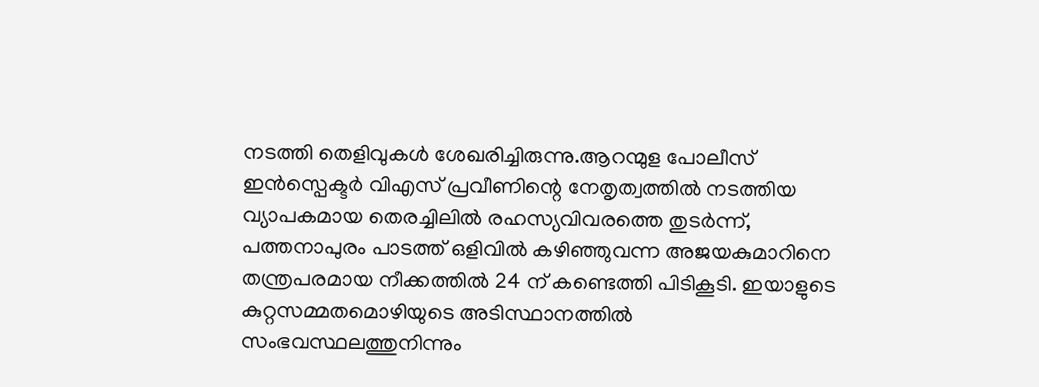നടത്തി തെളിവുകൾ ശേഖരിച്ചിരുന്നു.ആറന്മുള പോലീസ് ഇൻസ്പെക്ടർ വിഎസ് പ്രവീണിന്റെ നേതൃത്വത്തിൽ നടത്തിയ വ്യാപകമായ തെരച്ചിലിൽ രഹസ്യവിവരത്തെ തുടർന്ന്, പത്തനാപുരം പാടത്ത് ഒളിവിൽ കഴിഞ്ഞുവന്ന അജയകുമാറിനെ തന്ത്രപരമായ നീക്കത്തിൽ 24 ന് കണ്ടെത്തി പിടികൂടി. ഇയാളുടെ കുറ്റസമ്മതമൊഴിയുടെ അടിസ്ഥാനത്തിൽ സംഭവസ്ഥലത്തുനിന്നും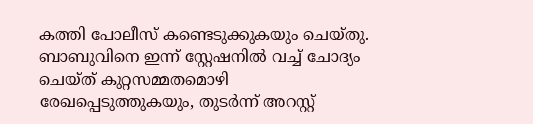കത്തി പോലീസ് കണ്ടെടുക്കുകയും ചെയ്തു. ബാബുവിനെ ഇന്ന് സ്റ്റേഷനിൽ വച്ച് ചോദ്യം ചെയ്ത് കുറ്റസമ്മതമൊഴി രേഖപ്പെടുത്തുകയും, തുടർന്ന് അറസ്റ്റ്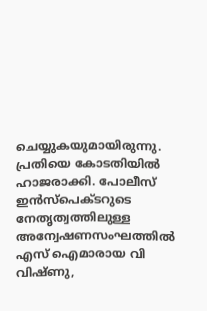ചെയ്യുകയുമായിരുന്നു. പ്രതിയെ കോടതിയിൽ ഹാജരാക്കി. പോലീസ് ഇൻസ്പെക്ടറുടെ നേതൃത്വത്തിലുള്ള അന്വേഷണസംഘത്തിൽ എസ് ഐമാരായ വി വിഷ്ണു,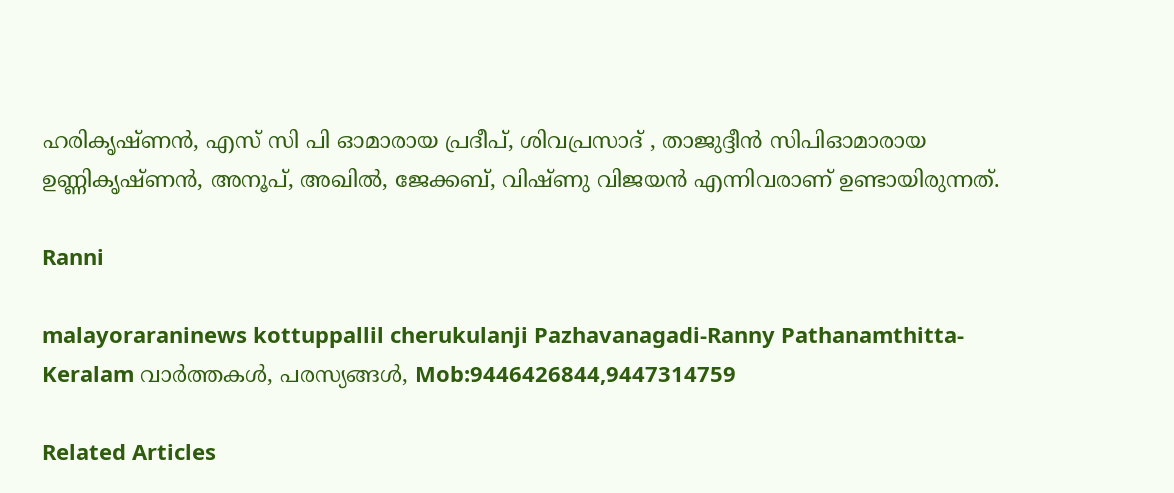ഹരികൃഷ്ണൻ, എസ് സി പി ഓമാരായ പ്രദീപ്, ശിവപ്രസാദ് , താജുദ്ദീൻ സിപിഓമാരായ ഉണ്ണികൃഷ്ണൻ, അനൂപ്, അഖിൽ, ജേക്കബ്, വിഷ്ണു വിജയൻ എന്നിവരാണ് ഉണ്ടായിരുന്നത്.

Ranni

malayoraraninews kottuppallil cherukulanji Pazhavanagadi-Ranny Pathanamthitta-Keralam വാർത്തകൾ, പരസ്യങ്ങൾ, Mob:9446426844,9447314759

Related Articles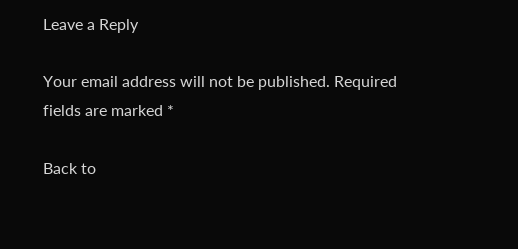Leave a Reply

Your email address will not be published. Required fields are marked *

Back to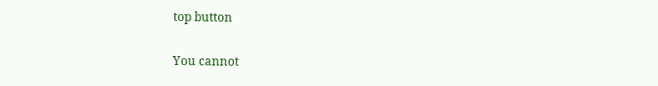top button

You cannot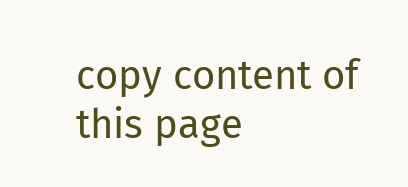copy content of this page